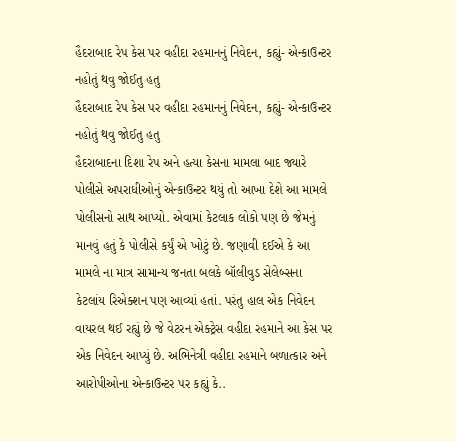હૈદરાબાદ રેપ કેસ પર વહીદા રહમાનનું નિવેદન, કહ્યું- એન્કાઉન્ટર નહોતું થવુ જોઈતુ હતુ
હૈદરાબાદ રેપ કેસ પર વહીદા રહમાનનું નિવેદન, કહ્યું- એન્કાઉન્ટર નહોતું થવુ જોઈતુ હતુ
હૈદરાબાદના દિશા રેપ અને હત્યા કેસના મામલા બાદ જ્યારે પોલીસે અપરાધીઓનું એન્કાઉન્ટર થયું તો આખા દેશે આ મામલે પોલીસનો સાથ આપ્યો. એવામાં કેટલાક લોકો પણ છે જેમનું માનવું હતું કે પોલીસે કર્યું એ ખોટું છે. જણાવી દઈએ કે આ મામલે ના માત્ર સામાન્ય જનતા બલકે બૉલીવુડ સેલેબ્સના કેટલાંય રિએક્શન પણ આવ્યાં હતાં. પરંતુ હાલ એક નિવેદન વાયરલ થઈ રહ્યું છે જે વેટરન એક્ટ્રેસ વહીદા રહમાને આ કેસ પર એક નિવેદન આપ્યું છે. અભિનેત્રી વહીદા રહમાને બળાત્કાર અને આરોપીઓના એન્કાઉન્ટર પર કહ્યું કે..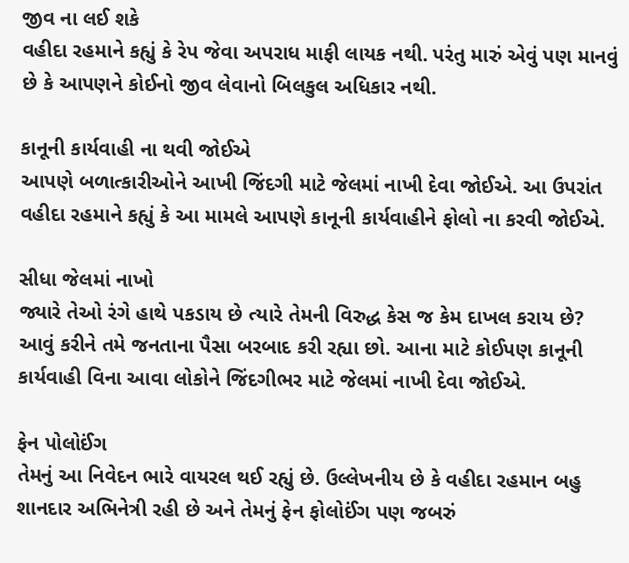જીવ ના લઈ શકે
વહીદા રહમાને કહ્યું કે રેપ જેવા અપરાધ માફી લાયક નથી. પરંતુ મારું એવું પણ માનવું છે કે આપણને કોઈનો જીવ લેવાનો બિલકુલ અધિકાર નથી.

કાનૂની કાર્યવાહી ના થવી જોઈએ
આપણે બળાત્કારીઓને આખી જિંદગી માટે જેલમાં નાખી દેવા જોઈએ. આ ઉપરાંત વહીદા રહમાને કહ્યું કે આ મામલે આપણે કાનૂની કાર્યવાહીને ફોલો ના કરવી જોઈએ.

સીધા જેલમાં નાખો
જ્યારે તેઓ રંગે હાથે પકડાય છે ત્યારે તેમની વિરુદ્ધ કેસ જ કેમ દાખલ કરાય છે? આવું કરીને તમે જનતાના પૈસા બરબાદ કરી રહ્યા છો. આના માટે કોઈપણ કાનૂની કાર્યવાહી વિના આવા લોકોને જિંદગીભર માટે જેલમાં નાખી દેવા જોઈએ.

ફેન પોલોઈંગ
તેમનું આ નિવેદન ભારે વાયરલ થઈ રહ્યું છે. ઉલ્લેખનીય છે કે વહીદા રહમાન બહુ શાનદાર અભિનેત્રી રહી છે અને તેમનું ફેન ફોલોઈંગ પણ જબરું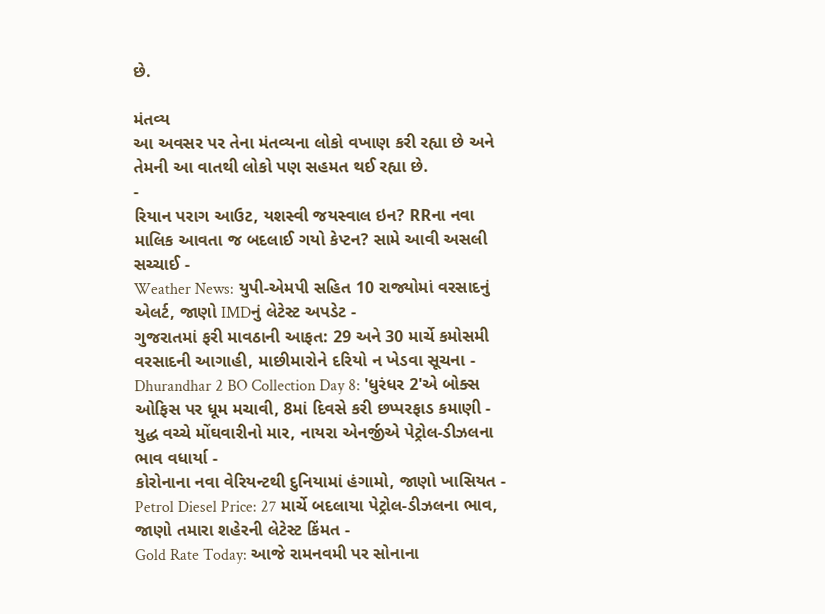છે.

મંતવ્ય
આ અવસર પર તેના મંતવ્યના લોકો વખાણ કરી રહ્યા છે અને તેમની આ વાતથી લોકો પણ સહમત થઈ રહ્યા છે.
-
રિયાન પરાગ આઉટ, યશસ્વી જયસ્વાલ ઇન? RRના નવા માલિક આવતા જ બદલાઈ ગયો કેપ્ટન? સામે આવી અસલી સચ્ચાઈ -
Weather News: યુપી-એમપી સહિત 10 રાજ્યોમાં વરસાદનું એલર્ટ, જાણો IMDનું લેટેસ્ટ અપડેટ -
ગુજરાતમાં ફરી માવઠાની આફત: 29 અને 30 માર્ચે કમોસમી વરસાદની આગાહી, માછીમારોને દરિયો ન ખેડવા સૂચના -
Dhurandhar 2 BO Collection Day 8: 'ધુરંધર 2'એ બોક્સ ઓફિસ પર ધૂમ મચાવી, 8માં દિવસે કરી છપ્પરફાડ કમાણી -
યુદ્ધ વચ્ચે મોંઘવારીનો માર, નાયરા એનર્જીએ પેટ્રોલ-ડીઝલના ભાવ વધાર્યા -
કોરોનાના નવા વેરિયન્ટથી દુનિયામાં હંગામો, જાણો ખાસિયત -
Petrol Diesel Price: 27 માર્ચે બદલાયા પેટ્રોલ-ડીઝલના ભાવ, જાણો તમારા શહેરની લેટેસ્ટ કિંમત -
Gold Rate Today: આજે રામનવમી પર સોનાના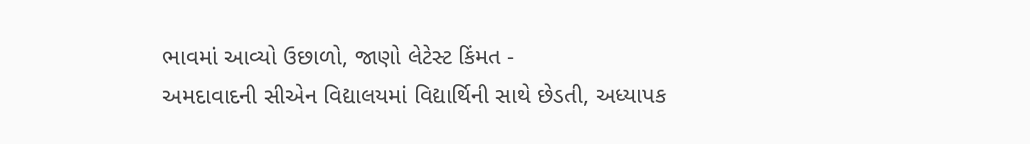ભાવમાં આવ્યો ઉછાળો, જાણો લેટેસ્ટ કિંમત -
અમદાવાદની સીએન વિદ્યાલયમાં વિદ્યાર્થિની સાથે છેડતી, અધ્યાપક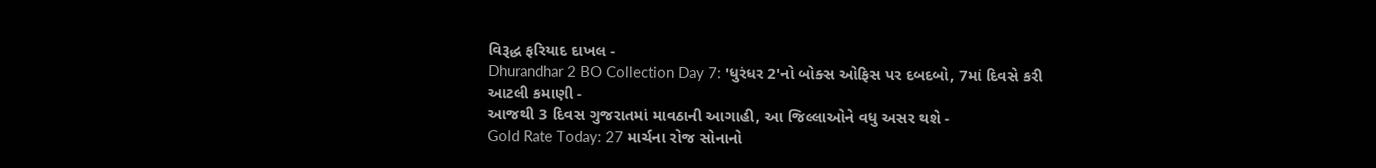વિરૂદ્ધ ફરિયાદ દાખલ -
Dhurandhar 2 BO Collection Day 7: 'ધુરંધર 2'નો બોક્સ ઓફિસ પર દબદબો, 7માં દિવસે કરી આટલી કમાણી -
આજથી 3 દિવસ ગુજરાતમાં માવઠાની આગાહી, આ જિલ્લાઓને વધુ અસર થશે -
Gold Rate Today: 27 માર્ચના રોજ સોનાનો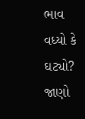ભાવ વધ્યો કે ઘટ્યો? જાણો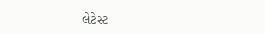લેટેસ્ટ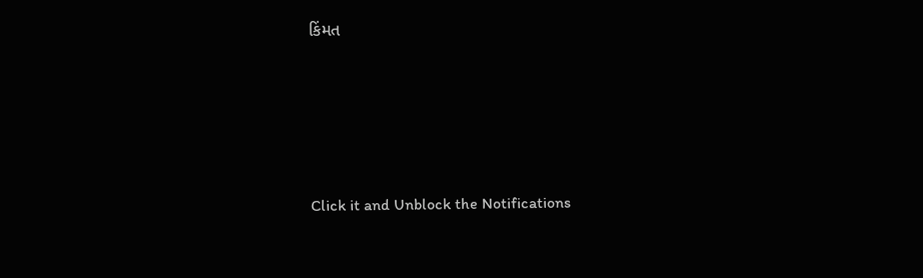કિંમત









Click it and Unblock the Notifications